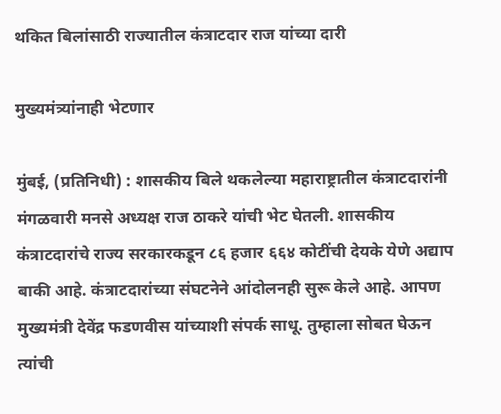थकित बिलांसाठी राज्यातील कंत्राटदार राज यांच्या दारी

मुख्यमंत्र्यांनाही भेटणार

मुंबई, (प्रतिनिधी) : शासकीय बिले थकलेल्या महाराष्ट्रातील कंत्राटदारांनी मंगळवारी मनसे अध्यक्ष राज ठाकरे यांची भेट घेतली. शासकीय कंत्राटदारांचे राज्य सरकारकडून ८६ हजार ६६४ कोटींची देयके येणे अद्याप बाकी आहे. कंत्राटदारांच्या संघटनेने आंदोलनही सुरू केले आहे. आपण मुख्यमंत्री देवेंद्र फडणवीस यांच्याशी संपर्क साधू. तुम्हाला सोबत घेऊन त्यांची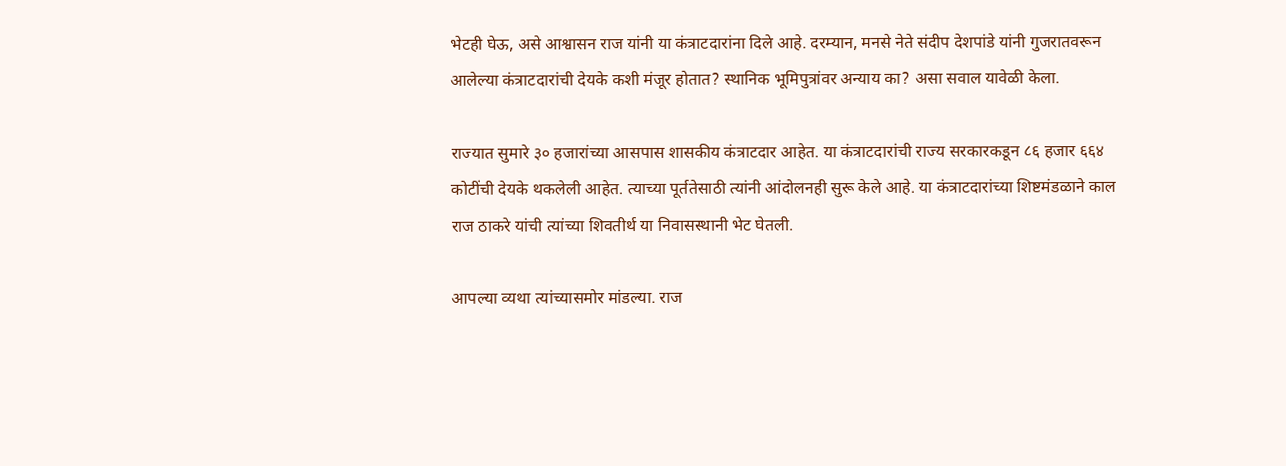भेटही घेऊ, असे आश्वासन राज यांनी या कंत्राटदारांना दिले आहे. दरम्यान, मनसे नेते संदीप देशपांडे यांनी गुजरातवरून आलेल्या कंत्राटदारांची देयके कशी मंजूर होतात? स्थानिक भूमिपुत्रांवर अन्याय का? असा सवाल यावेळी केला.

राज्यात सुमारे ३० हजारांच्या आसपास शासकीय कंत्राटदार आहेत. या कंत्राटदारांची राज्य सरकारकडून ८६ हजार ६६४ कोटींची देयके थकलेली आहेत. त्याच्या पूर्ततेसाठी त्यांनी आंदोलनही सुरू केले आहे. या कंत्राटदारांच्या शिष्टमंडळाने काल राज ठाकरे यांची त्यांच्या शिवतीर्थ या निवासस्थानी भेट घेतली.

आपल्या व्यथा त्यांच्यासमोर मांडल्या. राज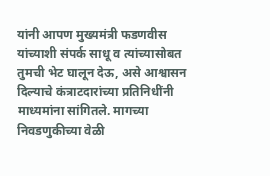यांनी आपण मुख्यमंत्री फडणवीस यांच्याशी संपर्क साधू व त्यांच्यासोबत तुमची भेट घालून देऊ, असे आश्वासन दिल्याचे कंत्राटदारांच्या प्रतिनिधींनी माध्यमांना सांगितले. मागच्या निवडणुकीच्या वेळी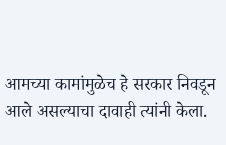आमच्या कामांमुळेच हे सरकार निवडून आले असल्याचा दावाही त्यांनी केला.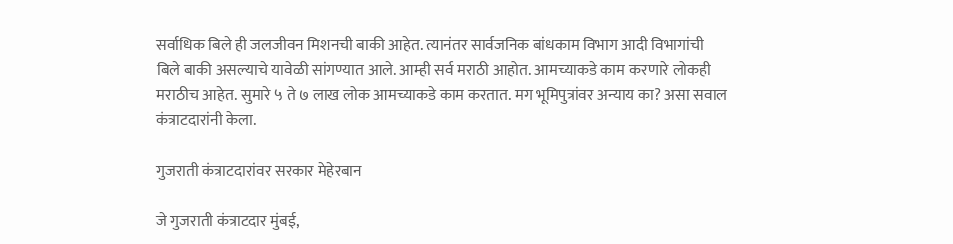सर्वाधिक बिले ही जलजीवन मिशनची बाकी आहेत. त्यानंतर सार्वजनिक बांधकाम विभाग आदी विभागांची बिले बाकी असल्याचे यावेळी सांगण्यात आले. आम्ही सर्व मराठी आहोत. आमच्याकडे काम करणारे लोकही मराठीच आहेत. सुमारे ५ ते ७ लाख लोक आमच्याकडे काम करतात. मग भूमिपुत्रांवर अन्याय का? असा सवाल कंत्राटदारांनी केला.

गुजराती कंत्राटदारांवर सरकार मेहेरबान

जे गुजराती कंत्राटदार मुंबई,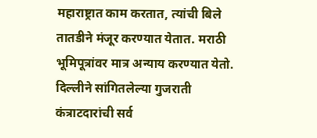महाराष्ट्रात काम करतात, त्यांची बिले तातडीने मंजूर करण्यात येतात. मराठी भूमिपूत्रांवर मात्र अन्याय करण्यात येतो. दिल्लीने सांगितलेल्या गुजराती कंत्राटदारांची सर्व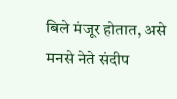बिले मंजूर होतात, असे मनसे नेते संदीप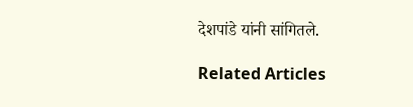देशपांडे यांनी सांगितले.

Related Articles